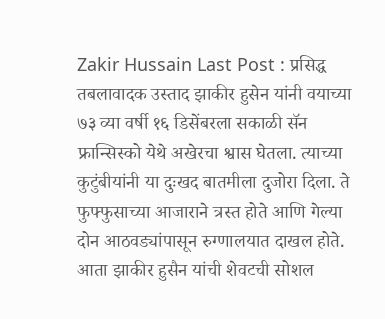Zakir Hussain Last Post : प्रसिद्ध तबलावादक उस्ताद झाकीर हुसेन यांनी वयाच्या ७३ व्या वर्षी १६ डिसेंबरला सकाळी सॅन फ्रान्सिस्को येथे अखेरचा श्वास घेतला. त्याच्या कुटुंबीयांनी या दुःखद बातमीला दुजोरा दिला. ते फुफ्फुसाच्या आजाराने त्रस्त होते आणि गेल्या दोन आठवड्यांपासून रुग्णालयात दाखल होते. आता झाकीर हुसैन यांची शेवटची सोशल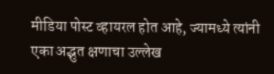मीडिया पोस्ट व्हायरल होत आहे, ज्यामध्ये त्यांनी एका अद्भुत क्षणाचा उल्लेख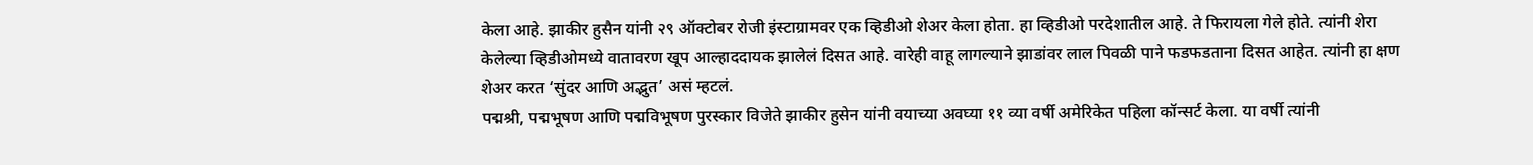केला आहे. झाकीर हुसैन यांनी २९ ऑक्टोबर रोजी इंस्टाग्रामवर एक व्हिडीओ शेअर केला होता. हा व्हिडीओ परदेशातील आहे. ते फिरायला गेले होते. त्यांनी शेरा केलेल्या व्हिडीओमध्ये वातावरण खूप आल्हाददायक झालेलं दिसत आहे. वारेही वाहू लागल्याने झाडांवर लाल पिवळी पाने फडफडताना दिसत आहेत. त्यांनी हा क्षण शेअर करत ‘सुंदर आणि अद्भुत’ असं म्हटलं.
पद्मश्री, पद्मभूषण आणि पद्मविभूषण पुरस्कार विजेते झाकीर हुसेन यांनी वयाच्या अवघ्या ११ व्या वर्षी अमेरिकेत पहिला कॉन्सर्ट केला. या वर्षी त्यांनी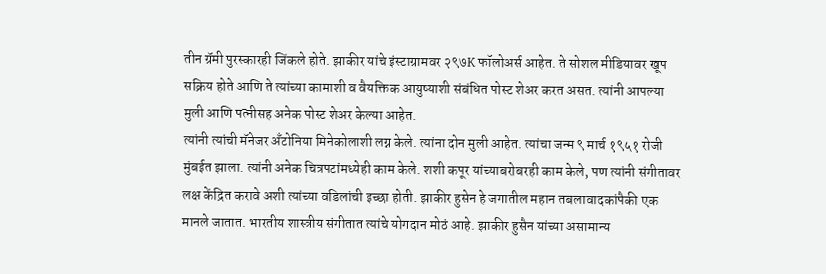तीन ग्रॅमी पुरस्कारही जिंकले होते. झाकीर यांचे इंस्टाग्रामवर २९७K फॉलोअर्स आहेत. ते सोशल मीडियावर खूप सक्रिय होते आणि ते त्यांच्या कामाशी व वैयक्तिक आयुष्याशी संबंधित पोस्ट शेअर करत असत. त्यांनी आपल्या मुली आणि पत्नीसह अनेक पोस्ट शेअर केल्या आहेत.
त्यांनी त्यांची मॅनेजर अँटोनिया मिनेकोलाशी लग्न केले. त्यांना दोन मुली आहेत. त्यांचा जन्म ९ मार्च १९५१ रोजी मुंबईत झाला. त्यांनी अनेक चित्रपटांमध्येही काम केले. शशी कपूर यांच्याबरोबरही काम केले, पण त्यांनी संगीतावर लक्ष केंद्रित करावे अशी त्यांच्या वडिलांची इच्छा होती. झाकीर हुसेन हे जगातील महान तबलावादकांपैकी एक मानले जातात. भारतीय शास्त्रीय संगीतात त्यांचे योगदान मोठं आहे. झाकीर हुसैन यांच्या असामान्य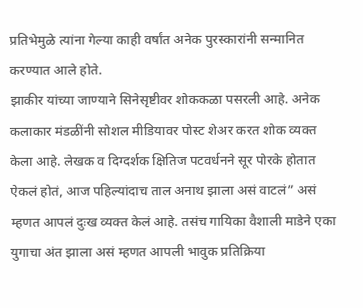प्रतिभेमुळे त्यांना गेल्या काही वर्षांत अनेक पुरस्कारांनी सन्मानित करण्यात आले होते.
झाकीर यांच्या जाण्याने सिनेसृष्टीवर शोककळा पसरली आहे. अनेक कलाकार मंडळींनी सोशल मीडियावर पोस्ट शेअर करत शोक व्यक्त केला आहे. लेखक व दिग्दर्शक क्षितिज पटवर्धनने सूर पोरके होतात ऐकलं होतं, आज पहिल्यांदाच ताल अनाथ झाला असं वाटलं” असं म्हणत आपलं दुःख व्यक्त केलं आहे. तसंच गायिका वैशाली माडेने एका युगाचा अंत झाला असं म्हणत आपली भावुक प्रतिक्रिया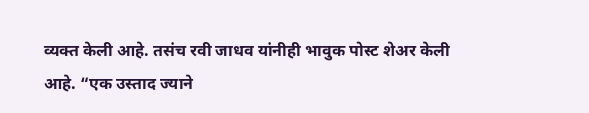व्यक्त केली आहे. तसंच रवी जाधव यांनीही भावुक पोस्ट शेअर केली आहे. “एक उस्ताद ज्याने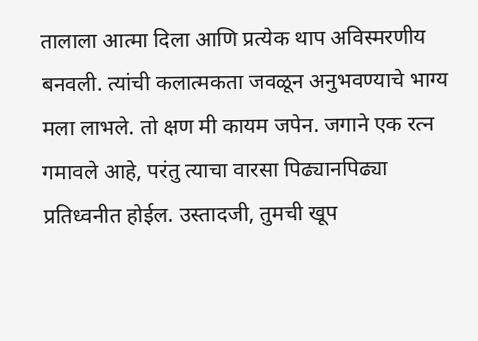तालाला आत्मा दिला आणि प्रत्येक थाप अविस्मरणीय बनवली. त्यांची कलात्मकता जवळून अनुभवण्याचे भाग्य मला लाभले. तो क्षण मी कायम जपेन. जगाने एक रत्न गमावले आहे, परंतु त्याचा वारसा पिढ्यानपिढ्या प्रतिध्वनीत होईल. उस्तादजी, तुमची खूप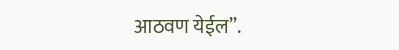आठवण येईल”.